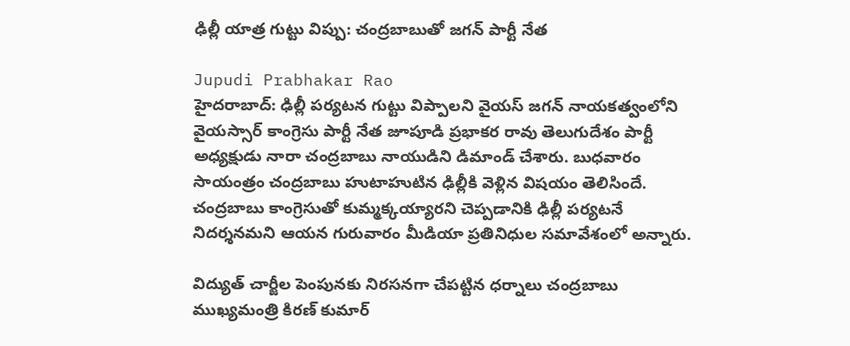ఢిల్లీ యాత్ర గుట్టు విప్పు: చంద్రబాబుతో జగన్ పార్టీ నేత

Jupudi Prabhakar Rao
హైదరాబాద్: ఢిల్లీ పర్యటన గుట్టు విప్పాలని వైయస్ జగన్ నాయకత్వంలోని వైయస్సార్ కాంగ్రెసు పార్టీ నేత జూపూడి ప్రభాకర రావు తెలుగుదేశం పార్టీ అధ్యక్షుడు నారా చంద్రబాబు నాయుడిని డిమాండ్ చేశారు. బుధవారం సాయంత్రం చంద్రబాబు హుటాహుటిన ఢిల్లీకి వెళ్లిన విషయం తెలిసిందే. చంద్రబాబు కాంగ్రెసుతో కుమ్మక్కయ్యారని చెప్పడానికి ఢిల్లీ పర్యటనే నిదర్శనమని ఆయన గురువారం మీడియా ప్రతినిధుల సమావేశంలో అన్నారు.

విద్యుత్ చార్జీల పెంపునకు నిరసనగా చేపట్టిన ధర్నాలు చంద్రబాబు ముఖ్యమంత్రి కిరణ్ కుమార్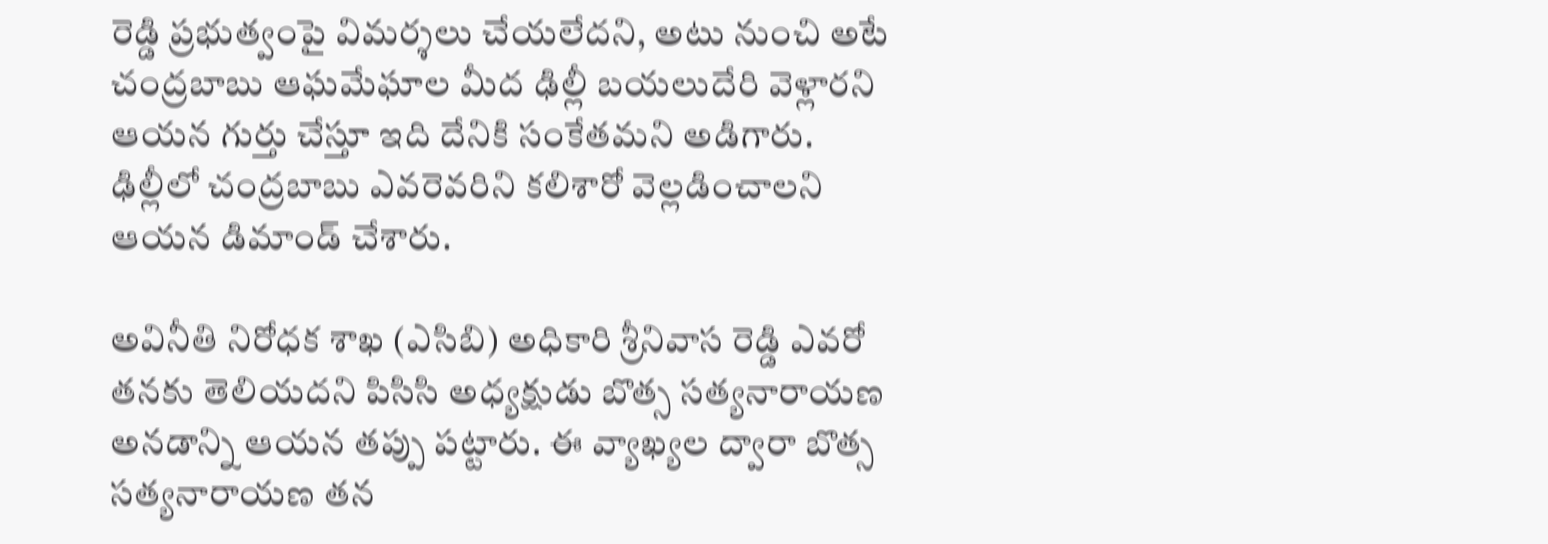రెడ్డి ప్రభుత్వంపై విమర్శలు చేయలేదని, అటు నుంచి అటే చంద్రబాబు ఆఘమేఘాల మీద ఢిల్లీ బయలుదేరి వెళ్లారని ఆయన గుర్తు చేస్తూ ఇది దేనికి సంకేతమని అడిగారు. ఢిల్లీలో చంద్రబాబు ఎవరెవరిని కలిశారో వెల్లడించాలని ఆయన డిమాండ్ చేశారు.

అవినీతి నిరోధక శాఖ (ఎసిబి) అధికారి శ్రీనివాస రెడ్డి ఎవరో తనకు తెలియదని పిసిసి అధ్యక్షుడు బొత్స సత్యనారాయణ అనడాన్ని ఆయన తప్పు పట్టారు. ఈ వ్యాఖ్యల ద్వారా బొత్స సత్యనారాయణ తన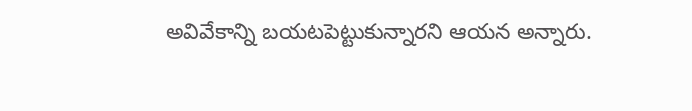అవివేకాన్ని బయటపెట్టుకున్నారని ఆయన అన్నారు.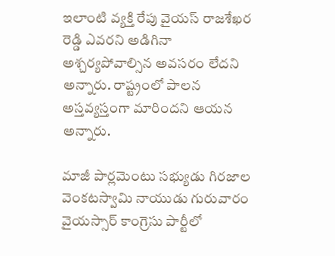ఇలాంటి వ్యక్తి రేపు వైయస్ రాజశేఖర రెడ్డి ఎవరని అడిగినా అశ్చర్యపోవాల్సిన అవసరం లేదని అన్నారు. రాష్ట్రంలో పాలన అస్తవ్యస్తంగా మారిందని ఆయన అన్నారు.

మాజీ పార్లమెంటు సభ్యుడు గిరజాల వెంకటస్వామి నాయుడు గురువారం వైయస్సార్ కాంగ్రెసు పార్టీలో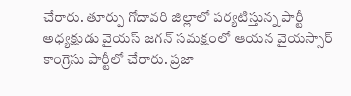చేరారు. తూర్పు గోదావరి జిల్లాలో పర్యటిస్తున్న పార్టీ అధ్యక్షుడు వైయస్ జగన్ సమక్షంలో ఆయన వైయస్సార్ కాంగ్రెసు పార్టీలో చేరారు. ప్రజా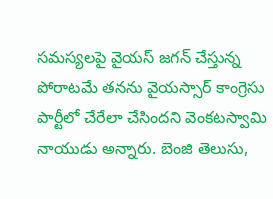సమస్యలపై వైయస్ జగన్ చేస్తున్న పోరాటమే తనను వైయస్సార్ కాంగ్రెసు పార్టీలో చేరేలా చేసిందని వెంకటస్వామి నాయుడు అన్నారు. బెంజి తెలుసు,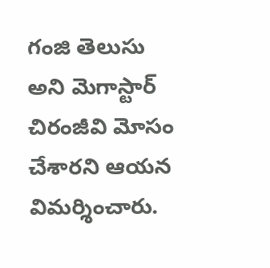గంజి తెలుసు అని మెగాస్టార్ చిరంజీవి మోసం చేశారని ఆయన విమర్శించారు.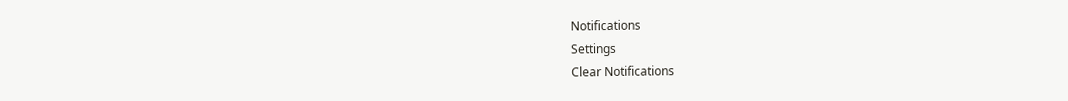Notifications
Settings
Clear Notifications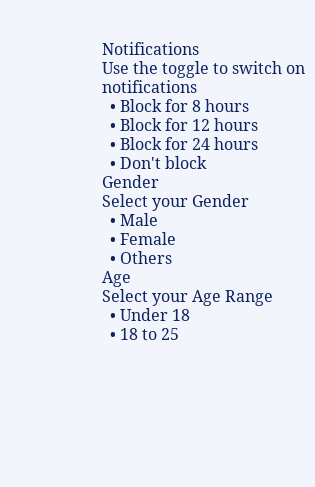Notifications
Use the toggle to switch on notifications
  • Block for 8 hours
  • Block for 12 hours
  • Block for 24 hours
  • Don't block
Gender
Select your Gender
  • Male
  • Female
  • Others
Age
Select your Age Range
  • Under 18
  • 18 to 25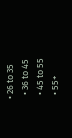• 26 to 35
  • 36 to 45
  • 45 to 55
  • 55+